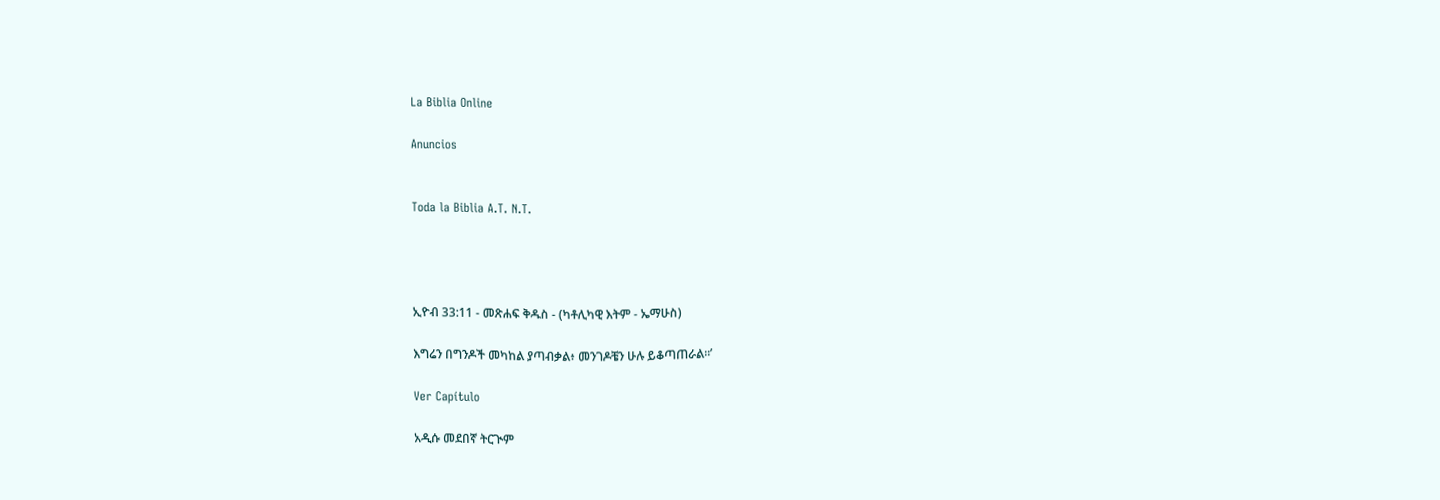La Biblia Online

Anuncios


Toda la Biblia A.T. N.T.




ኢዮብ 33:11 - መጽሐፍ ቅዱስ - (ካቶሊካዊ እትም - ኤማሁስ)

እግሬን በግንዶች መካከል ያጣብቃል፥ መንገዶቼን ሁሉ ይቆጣጠራል።’

Ver Capítulo

አዲሱ መደበኛ ትርጒም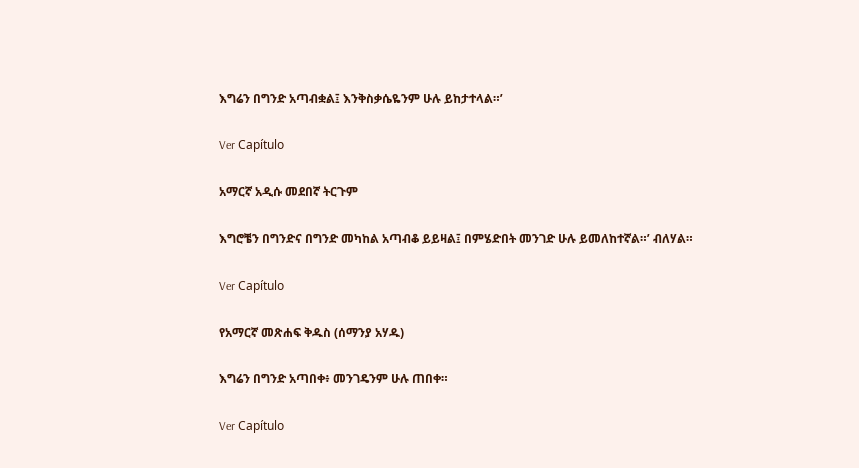እግሬን በግንድ አጣብቋል፤ እንቅስቃሴዬንም ሁሉ ይከታተላል።’

Ver Capítulo

አማርኛ አዲሱ መደበኛ ትርጉም

እግሮቼን በግንድና በግንድ መካከል አጣብቆ ይይዛል፤ በምሄድበት መንገድ ሁሉ ይመለከተኛል።’ ብለሃል።

Ver Capítulo

የአማርኛ መጽሐፍ ቅዱስ (ሰማንያ አሃዱ)

እግሬን በግንድ አጣበቀ፥ መንገዴንም ሁሉ ጠበቀ።

Ver Capítulo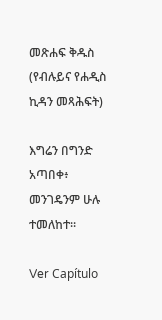መጽሐፍ ቅዱስ (የብሉይና የሐዲስ ኪዳን መጻሕፍት)

እግሬን በግንድ አጣበቀ፥ መንገዴንም ሁሉ ተመለከተ።

Ver Capítulo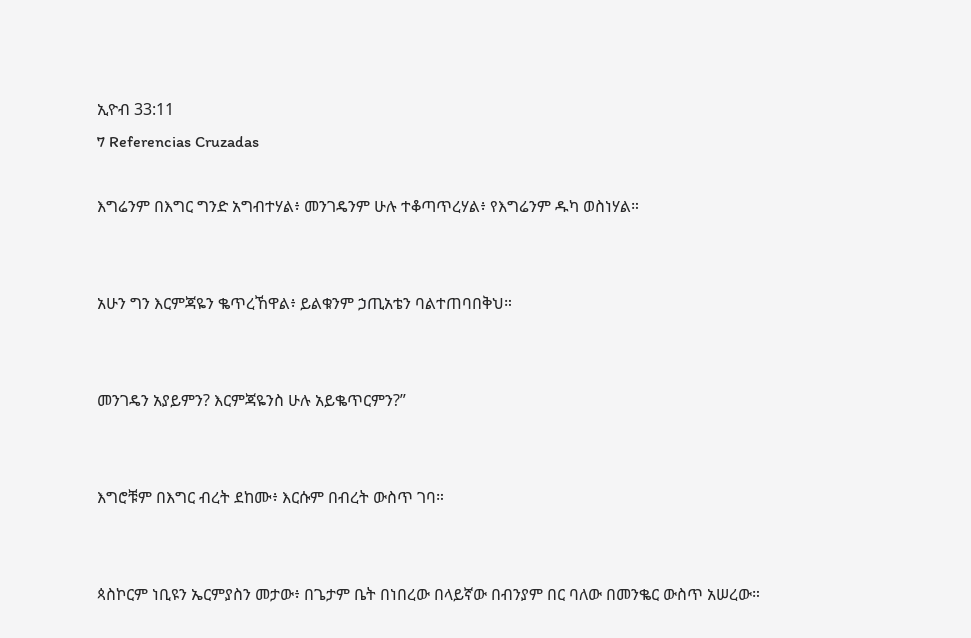ኢዮብ 33:11
7 Referencias Cruzadas

እግሬንም በእግር ግንድ አግብተሃል፥ መንገዴንም ሁሉ ተቆጣጥረሃል፥ የእግሬንም ዱካ ወስነሃል።


አሁን ግን እርምጃዬን ቈጥረኸዋል፥ ይልቁንም ኃጢአቴን ባልተጠባበቅህ።


መንገዴን አያይምን? እርምጃዬንስ ሁሉ አይቈጥርምን?”


እግሮቹም በእግር ብረት ደከሙ፥ እርሱም በብረት ውስጥ ገባ።


ጳስኮርም ነቢዩን ኤርምያስን መታው፥ በጌታም ቤት በነበረው በላይኛው በብንያም በር ባለው በመንቈር ውስጥ አሠረው።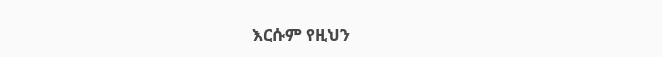እርሱም የዚህን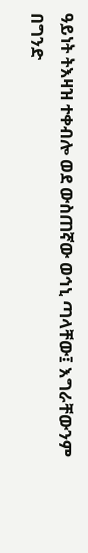ዓይነት ትእዛዝ ተቀብሎ ወደ ውስጠኛው ወኅኒ ጣላቸው፤ እግራቸውንም በግንድ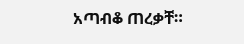አጣብቆ ጠረቃቸ።